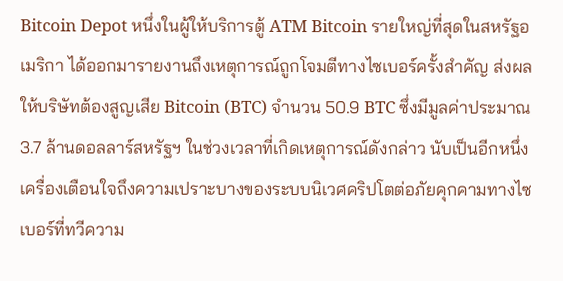Bitcoin Depot หนึ่งในผู้ให้บริการตู้ ATM Bitcoin รายใหญ่ที่สุดในสหรัฐอเมริกา ได้ออกมารายงานถึงเหตุการณ์ถูกโจมตีทางไซเบอร์ครั้งสำคัญ ส่งผลให้บริษัทต้องสูญเสีย Bitcoin (BTC) จำนวน 50.9 BTC ซึ่งมีมูลค่าประมาณ 3.7 ล้านดอลลาร์สหรัฐฯ ในช่วงเวลาที่เกิดเหตุการณ์ดังกล่าว นับเป็นอีกหนึ่งเครื่องเตือนใจถึงความเปราะบางของระบบนิเวศคริปโตต่อภัยคุกคามทางไซเบอร์ที่ทวีความ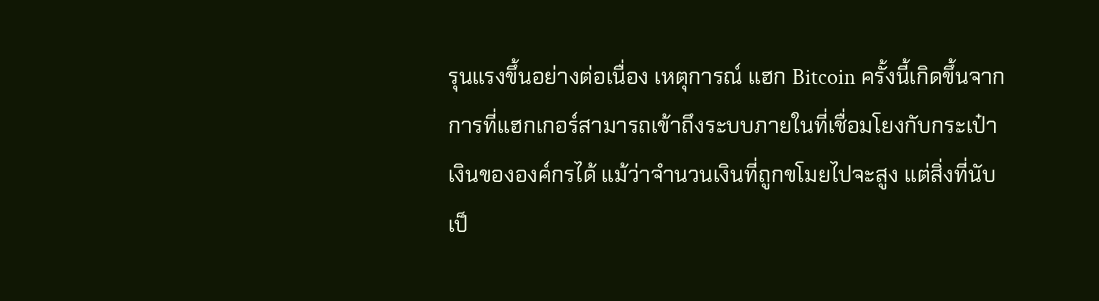รุนแรงขึ้นอย่างต่อเนื่อง เหตุการณ์ แฮก Bitcoin ครั้งนี้เกิดขึ้นจากการที่แฮกเกอร์สามารถเข้าถึงระบบภายในที่เชื่อมโยงกับกระเป๋าเงินขององค์กรได้ แม้ว่าจำนวนเงินที่ถูกขโมยไปจะสูง แต่สิ่งที่นับเป็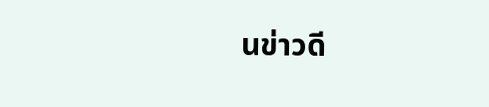นข่าวดี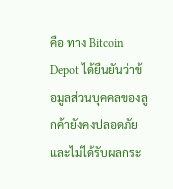คือ ทาง Bitcoin Depot ได้ยืนยันว่าข้อมูลส่วนบุคคลของลูกค้ายังคงปลอดภัย และไม่ได้รับผลกระ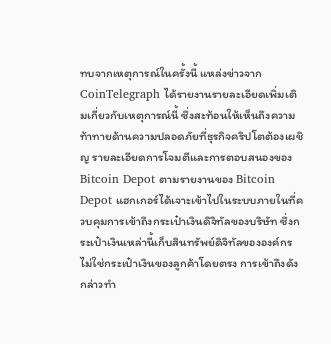ทบจากเหตุการณ์ในครั้งนี้ แหล่งข่าวจาก CoinTelegraph ได้รายงานรายละเอียดเพิ่มเติมเกี่ยวกับเหตุการณ์นี้ ซึ่งสะท้อนให้เห็นถึงความท้าทายด้านความปลอดภัยที่ธุรกิจคริปโตต้องเผชิญ รายละเอียดการโจมตีและการตอบสนองของ Bitcoin Depot ตามรายงานของ Bitcoin Depot แฮกเกอร์ได้เจาะเข้าไปในระบบภายในที่ควบคุมการเข้าถึงกระเป๋าเงินดิจิทัลของบริษัท ซึ่งกระเป๋าเงินเหล่านี้เก็บสินทรัพย์ดิจิทัลขององค์กร ไม่ใช่กระเป๋าเงินของลูกค้าโดยตรง การเข้าถึงดังกล่าวทำ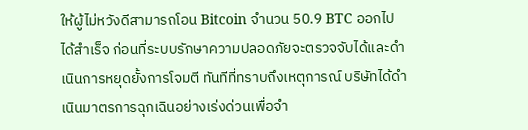ให้ผู้ไม่หวังดีสามารถโอน Bitcoin จำนวน 50.9 BTC ออกไปได้สำเร็จ ก่อนที่ระบบรักษาความปลอดภัยจะตรวจจับได้และดำเนินการหยุดยั้งการโจมตี ทันทีที่ทราบถึงเหตุการณ์ บริษัทได้ดำเนินมาตรการฉุกเฉินอย่างเร่งด่วนเพื่อจำ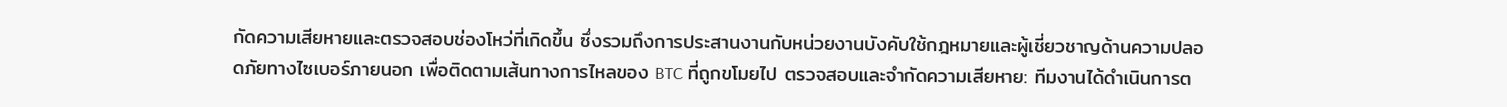กัดความเสียหายและตรวจสอบช่องโหว่ที่เกิดขึ้น ซึ่งรวมถึงการประสานงานกับหน่วยงานบังคับใช้กฎหมายและผู้เชี่ยวชาญด้านความปลอดภัยทางไซเบอร์ภายนอก เพื่อติดตามเส้นทางการไหลของ BTC ที่ถูกขโมยไป ตรวจสอบและจำกัดความเสียหาย: ทีมงานได้ดำเนินการต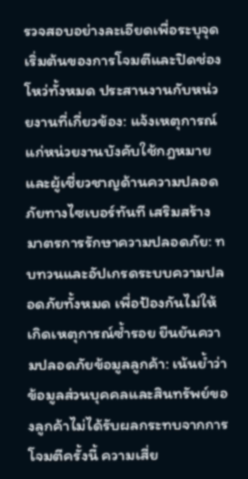รวจสอบอย่างละเอียดเพื่อระบุจุดเริ่มต้นของการโจมตีและปิดช่องโหว่ทั้งหมด ประสานงานกับหน่วยงานที่เกี่ยวข้อง: แจ้งเหตุการณ์แก่หน่วยงานบังคับใช้กฎหมายและผู้เชี่ยวชาญด้านความปลอดภัยทางไซเบอร์ทันที เสริมสร้างมาตรการรักษาความปลอดภัย: ทบทวนและอัปเกรดระบบความปลอดภัยทั้งหมด เพื่อป้องกันไม่ให้เกิดเหตุการณ์ซ้ำรอย ยืนยันความปลอดภัยข้อมูลลูกค้า: เน้นย้ำว่าข้อมูลส่วนบุคคลและสินทรัพย์ของลูกค้าไม่ได้รับผลกระทบจากการโจมตีครั้งนี้ ความเสี่ย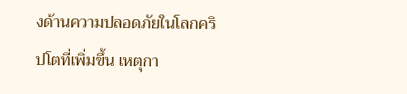งด้านความปลอดภัยในโลกคริปโตที่เพิ่มขึ้น เหตุกา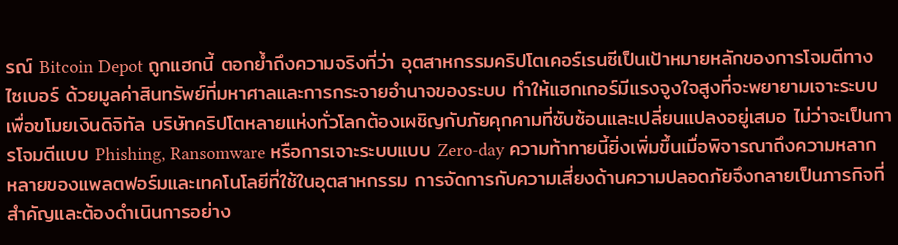รณ์ Bitcoin Depot ถูกแฮกนี้ ตอกย้ำถึงความจริงที่ว่า อุตสาหกรรมคริปโตเคอร์เรนซีเป็นเป้าหมายหลักของการโจมตีทางไซเบอร์ ด้วยมูลค่าสินทรัพย์ที่มหาศาลและการกระจายอำนาจของระบบ ทำให้แฮกเกอร์มีแรงจูงใจสูงที่จะพยายามเจาะระบบเพื่อขโมยเงินดิจิทัล บริษัทคริปโตหลายแห่งทั่วโลกต้องเผชิญกับภัยคุกคามที่ซับซ้อนและเปลี่ยนแปลงอยู่เสมอ ไม่ว่าจะเป็นการโจมตีแบบ Phishing, Ransomware หรือการเจาะระบบแบบ Zero-day ความท้าทายนี้ยิ่งเพิ่มขึ้นเมื่อพิจารณาถึงความหลากหลายของแพลตฟอร์มและเทคโนโลยีที่ใช้ในอุตสาหกรรม การจัดการกับความเสี่ยงด้านความปลอดภัยจึงกลายเป็นภารกิจที่สำคัญและต้องดำเนินการอย่าง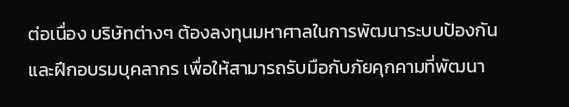ต่อเนื่อง บริษัทต่างๆ ต้องลงทุนมหาศาลในการพัฒนาระบบป้องกันและฝึกอบรมบุคลากร เพื่อให้สามารถรับมือกับภัยคุกคามที่พัฒนา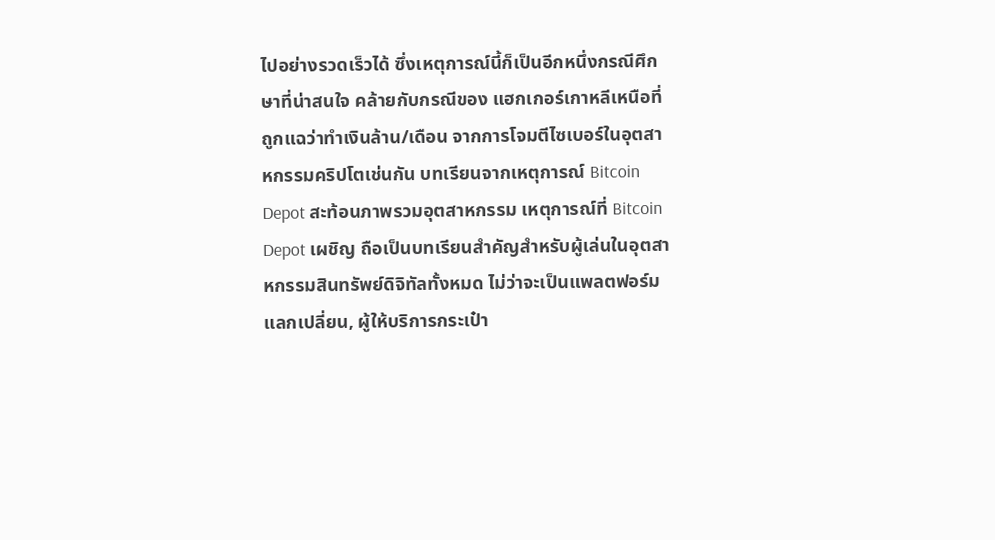ไปอย่างรวดเร็วได้ ซึ่งเหตุการณ์นี้ก็เป็นอีกหนึ่งกรณีศึกษาที่น่าสนใจ คล้ายกับกรณีของ แฮกเกอร์เกาหลีเหนือที่ถูกแฉว่าทำเงินล้าน/เดือน จากการโจมตีไซเบอร์ในอุตสาหกรรมคริปโตเช่นกัน บทเรียนจากเหตุการณ์ Bitcoin Depot สะท้อนภาพรวมอุตสาหกรรม เหตุการณ์ที่ Bitcoin Depot เผชิญ ถือเป็นบทเรียนสำคัญสำหรับผู้เล่นในอุตสาหกรรมสินทรัพย์ดิจิทัลทั้งหมด ไม่ว่าจะเป็นแพลตฟอร์มแลกเปลี่ยน, ผู้ให้บริการกระเป๋า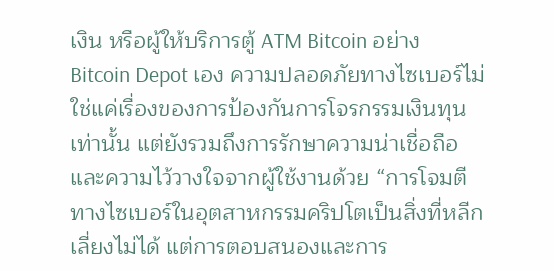เงิน หรือผู้ให้บริการตู้ ATM Bitcoin อย่าง Bitcoin Depot เอง ความปลอดภัยทางไซเบอร์ไม่ใช่แค่เรื่องของการป้องกันการโจรกรรมเงินทุนเท่านั้น แต่ยังรวมถึงการรักษาความน่าเชื่อถือและความไว้วางใจจากผู้ใช้งานด้วย “การโจมตีทางไซเบอร์ในอุตสาหกรรมคริปโตเป็นสิ่งที่หลีกเลี่ยงไม่ได้ แต่การตอบสนองและการ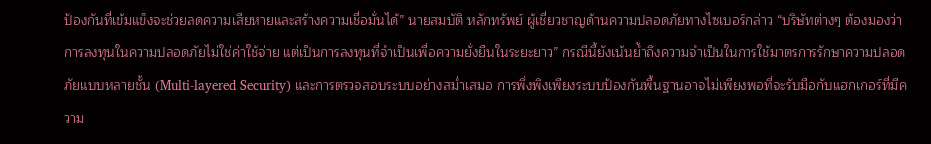ป้องกันที่เข้มแข็งจะช่วยลดความเสียหายและสร้างความเชื่อมั่นได้” นายสมบัติ หลักทรัพย์ ผู้เชี่ยวชาญด้านความปลอดภัยทางไซเบอร์กล่าว “บริษัทต่างๆ ต้องมองว่าการลงทุนในความปลอดภัยไม่ใช่ค่าใช้จ่าย แต่เป็นการลงทุนที่จำเป็นเพื่อความยั่งยืนในระยะยาว” กรณีนี้ยังเน้นย้ำถึงความจำเป็นในการใช้มาตรการรักษาความปลอดภัยแบบหลายชั้น (Multi-layered Security) และการตรวจสอบระบบอย่างสม่ำเสมอ การพึ่งพิงเพียงระบบป้องกันพื้นฐานอาจไม่เพียงพอที่จะรับมือกับแฮกเกอร์ที่มีความ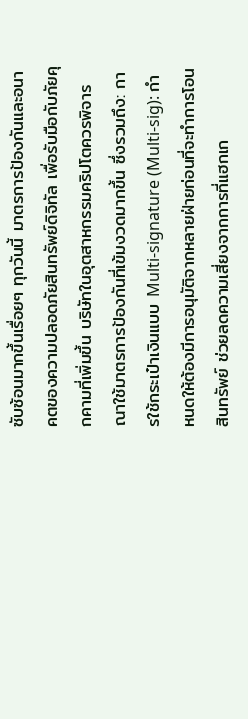ซับซ้อนมากขึ้นเรื่อยๆ ทุกวันนี้ มาตรการป้องกันและอนาคตของความปลอดภัยสินทรัพย์ดิจิทัล เพื่อรับมือกับภัยคุกคามที่เพิ่มขึ้น บริษัทในอุตสาหกรรมคริปโตควรพิจารณาใช้มาตรการป้องกันที่เข้มงวดมากขึ้น ซึ่งรวมถึง: การใช้กระเป๋าเงินแบบ Multi-signature (Multi-sig): กำหนดให้ต้องมีการอนุมัติจากหลายฝ่ายก่อนที่จะทำการโอนสินทรัพย์ ช่วยลดความเสี่ยงจากการที่แฮกเก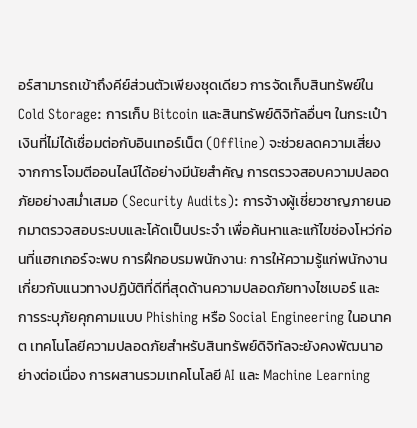อร์สามารถเข้าถึงคีย์ส่วนตัวเพียงชุดเดียว การจัดเก็บสินทรัพย์ใน Cold Storage: การเก็บ Bitcoin และสินทรัพย์ดิจิทัลอื่นๆ ในกระเป๋าเงินที่ไม่ได้เชื่อมต่อกับอินเทอร์เน็ต (Offline) จะช่วยลดความเสี่ยงจากการโจมตีออนไลน์ได้อย่างมีนัยสำคัญ การตรวจสอบความปลอดภัยอย่างสม่ำเสมอ (Security Audits): การจ้างผู้เชี่ยวชาญภายนอกมาตรวจสอบระบบและโค้ดเป็นประจำ เพื่อค้นหาและแก้ไขช่องโหว่ก่อนที่แฮกเกอร์จะพบ การฝึกอบรมพนักงาน: การให้ความรู้แก่พนักงานเกี่ยวกับแนวทางปฏิบัติที่ดีที่สุดด้านความปลอดภัยทางไซเบอร์ และการระบุภัยคุกคามแบบ Phishing หรือ Social Engineering ในอนาคต เทคโนโลยีความปลอดภัยสำหรับสินทรัพย์ดิจิทัลจะยังคงพัฒนาอย่างต่อเนื่อง การผสานรวมเทคโนโลยี AI และ Machine Learning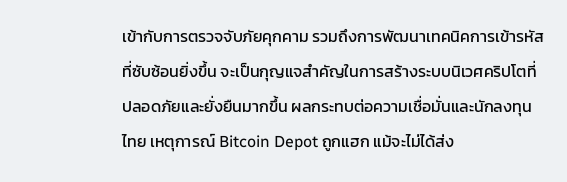เข้ากับการตรวจจับภัยคุกคาม รวมถึงการพัฒนาเทคนิคการเข้ารหัสที่ซับซ้อนยิ่งขึ้น จะเป็นกุญแจสำคัญในการสร้างระบบนิเวศคริปโตที่ปลอดภัยและยั่งยืนมากขึ้น ผลกระทบต่อความเชื่อมั่นและนักลงทุนไทย เหตุการณ์ Bitcoin Depot ถูกแฮก แม้จะไม่ได้ส่ง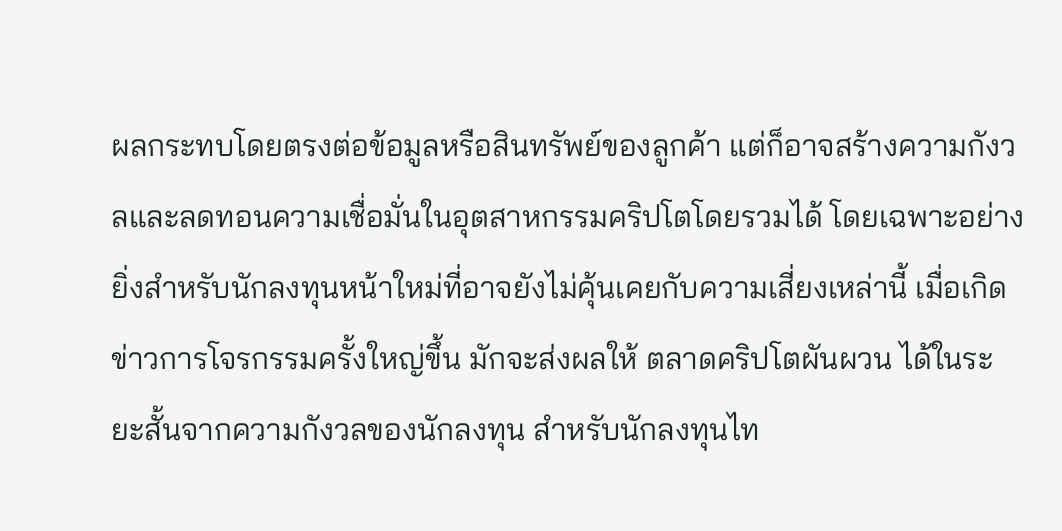ผลกระทบโดยตรงต่อข้อมูลหรือสินทรัพย์ของลูกค้า แต่ก็อาจสร้างความกังวลและลดทอนความเชื่อมั่นในอุตสาหกรรมคริปโตโดยรวมได้ โดยเฉพาะอย่างยิ่งสำหรับนักลงทุนหน้าใหม่ที่อาจยังไม่คุ้นเคยกับความเสี่ยงเหล่านี้ เมื่อเกิดข่าวการโจรกรรมครั้งใหญ่ขึ้น มักจะส่งผลให้ ตลาดคริปโตผันผวน ได้ในระยะสั้นจากความกังวลของนักลงทุน สำหรับนักลงทุนไท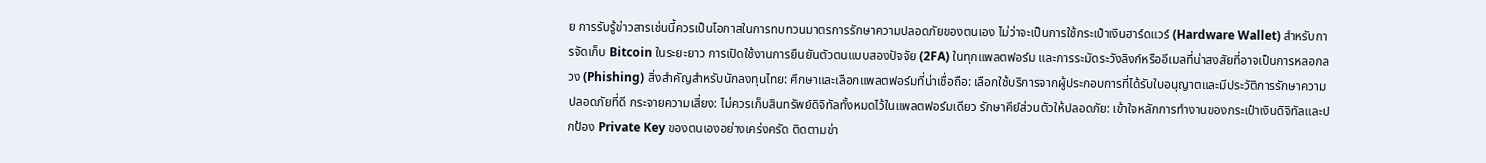ย การรับรู้ข่าวสารเช่นนี้ควรเป็นโอกาสในการทบทวนมาตรการรักษาความปลอดภัยของตนเอง ไม่ว่าจะเป็นการใช้กระเป๋าเงินฮาร์ดแวร์ (Hardware Wallet) สำหรับการจัดเก็บ Bitcoin ในระยะยาว การเปิดใช้งานการยืนยันตัวตนแบบสองปัจจัย (2FA) ในทุกแพลตฟอร์ม และการระมัดระวังลิงก์หรืออีเมลที่น่าสงสัยที่อาจเป็นการหลอกลวง (Phishing) สิ่งสำคัญสำหรับนักลงทุนไทย: ศึกษาและเลือกแพลตฟอร์มที่น่าเชื่อถือ: เลือกใช้บริการจากผู้ประกอบการที่ได้รับใบอนุญาตและมีประวัติการรักษาความปลอดภัยที่ดี กระจายความเสี่ยง: ไม่ควรเก็บสินทรัพย์ดิจิทัลทั้งหมดไว้ในแพลตฟอร์มเดียว รักษาคีย์ส่วนตัวให้ปลอดภัย: เข้าใจหลักการทำงานของกระเป๋าเงินดิจิทัลและปกป้อง Private Key ของตนเองอย่างเคร่งครัด ติดตามข่า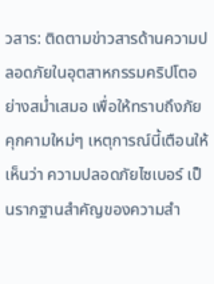วสาร: ติดตามข่าวสารด้านความปลอดภัยในอุตสาหกรรมคริปโตอย่างสม่ำเสมอ เพื่อให้ทราบถึงภัยคุกคามใหม่ๆ เหตุการณ์นี้เตือนให้เห็นว่า ความปลอดภัยไซเบอร์ เป็นรากฐานสำคัญของความสำ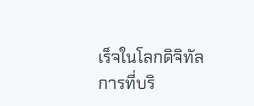เร็จในโลกดิจิทัล การที่บริ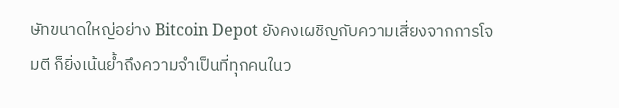ษัทขนาดใหญ่อย่าง Bitcoin Depot ยังคงเผชิญกับความเสี่ยงจากการโจมตี ก็ยิ่งเน้นย้ำถึงความจำเป็นที่ทุกคนในว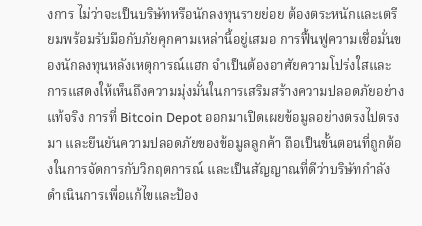งการ ไม่ว่าจะเป็นบริษัทหรือนักลงทุนรายย่อย ต้องตระหนักและเตรียมพร้อมรับมือกับภัยคุกคามเหล่านี้อยู่เสมอ การฟื้นฟูความเชื่อมั่นของนักลงทุนหลังเหตุการณ์แฮก จำเป็นต้องอาศัยความโปร่งใสและการแสดงให้เห็นถึงความมุ่งมั่นในการเสริมสร้างความปลอดภัยอย่างแท้จริง การที่ Bitcoin Depot ออกมาเปิดเผยข้อมูลอย่างตรงไปตรงมา และยืนยันความปลอดภัยของข้อมูลลูกค้า ถือเป็นขั้นตอนที่ถูกต้องในการจัดการกับวิกฤตการณ์ และเป็นสัญญาณที่ดีว่าบริษัทกำลังดำเนินการเพื่อแก้ไขและป้อง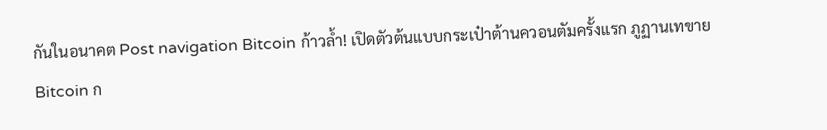กันในอนาคต Post navigation Bitcoin ก้าวล้ำ! เปิดตัวต้นแบบกระเป๋าต้านควอนตัมครั้งแรก ภูฏานเทขาย Bitcoin ก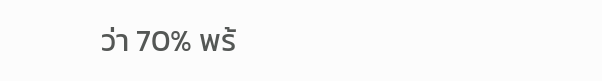ว่า 70% พร้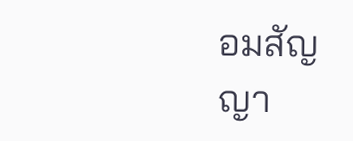อมสัญญา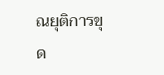ณยุติการขุด